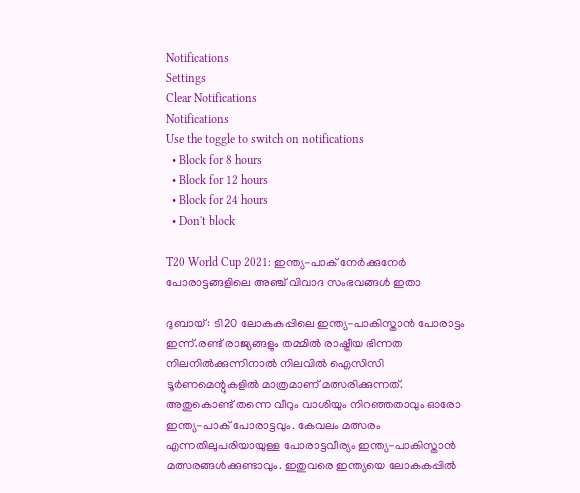Notifications
Settings
Clear Notifications
Notifications
Use the toggle to switch on notifications
  • Block for 8 hours
  • Block for 12 hours
  • Block for 24 hours
  • Don't block

T20 World Cup 2021: ഇന്ത്യ-പാക് നേര്‍ക്കുനേര്‍ പോരാട്ടങ്ങളിലെ അഞ്ച് വിവാദ സംഭവങ്ങള്‍ ഇതാ

ദുബായ്: ടി20 ലോകകപ്പിലെ ഇന്ത്യ-പാകിസ്താന്‍ പോരാട്ടം ഇന്ന്.രണ്ട് രാജ്യങ്ങളും തമ്മില്‍ രാഷ്ട്രീയ ഭിന്നത നിലനില്‍ക്കുന്നിനാല്‍ നിലവില്‍ ഐസിസി ടൂര്‍ണമെന്റുകളില്‍ മാത്രമാണ് മത്സരിക്കുന്നത്. അതുകൊണ്ട് തന്നെ വീറും വാശിയും നിറഞ്ഞതാവും ഓരോ ഇന്ത്യ-പാക് പോരാട്ടവും. കേവലം മത്സരം എന്നതിലുപരിയായുള്ള പോരാട്ടവീര്യം ഇന്ത്യ-പാകിസ്താന്‍ മത്സരങ്ങള്‍ക്കുണ്ടാവും. ഇതുവരെ ഇന്ത്യയെ ലോകകപ്പില്‍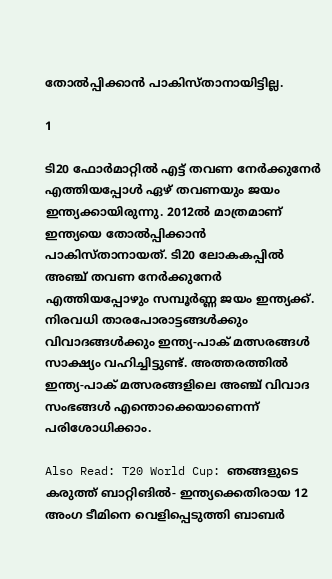തോല്‍പ്പിക്കാന്‍ പാകിസ്താനായിട്ടില്ല.

1

ടി20 ഫോര്‍മാറ്റില്‍ എട്ട് തവണ നേര്‍ക്കുനേര്‍ എത്തിയപ്പോള്‍ ഏഴ് തവണയും ജയം ഇന്ത്യക്കായിരുന്നു. 2012ല്‍ മാത്രമാണ് ഇന്ത്യയെ തോല്‍പ്പിക്കാന്‍ പാകിസ്താനായത്. ടി20 ലോകകപ്പില്‍ അഞ്ച് തവണ നേര്‍ക്കുനേര്‍ എത്തിയപ്പോഴും സമ്പൂര്‍ണ്ണ ജയം ഇന്ത്യക്ക്. നിരവധി താരപോരാട്ടങ്ങള്‍ക്കും വിവാദങ്ങള്‍ക്കും ഇന്ത്യ-പാക് മത്സരങ്ങള്‍ സാക്ഷ്യം വഹിച്ചിട്ടുണ്ട്. അത്തരത്തില്‍ ഇന്ത്യ-പാക് മത്സരങ്ങളിലെ അഞ്ച് വിവാദ സംഭങ്ങള്‍ എന്തൊക്കെയാണെന്ന് പരിശോധിക്കാം.

Also Read: T20 World Cup: ഞങ്ങളുടെ കരുത്ത് ബാറ്റിങില്‍- ഇന്ത്യക്കെതിരായ 12 അംഗ ടീമിനെ വെളിപ്പെടുത്തി ബാബര്‍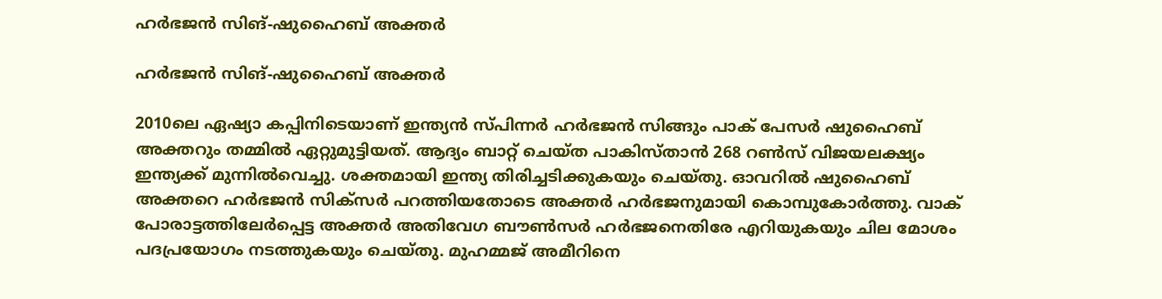ഹര്‍ഭജന്‍ സിങ്-ഷുഹൈബ് അക്തര്‍

ഹര്‍ഭജന്‍ സിങ്-ഷുഹൈബ് അക്തര്‍

2010ലെ ഏഷ്യാ കപ്പിനിടെയാണ് ഇന്ത്യന്‍ സ്പിന്നര്‍ ഹര്‍ഭജന്‍ സിങ്ങും പാക് പേസര്‍ ഷുഹൈബ് അക്തറും തമ്മില്‍ ഏറ്റുമുട്ടിയത്. ആദ്യം ബാറ്റ് ചെയ്ത പാകിസ്താന്‍ 268 റണ്‍സ് വിജയലക്ഷ്യം ഇന്ത്യക്ക് മുന്നില്‍വെച്ചു. ശക്തമായി ഇന്ത്യ തിരിച്ചടിക്കുകയും ചെയ്തു. ഓവറില്‍ ഷുഹൈബ് അക്തറെ ഹര്‍ഭജന്‍ സിക്‌സര്‍ പറത്തിയതോടെ അക്തര്‍ ഹര്‍ഭജനുമായി കൊമ്പുകോര്‍ത്തു. വാക് പോരാട്ടത്തിലേര്‍പ്പെട്ട അക്തര്‍ അതിവേഗ ബൗണ്‍സര്‍ ഹര്‍ഭജനെതിരേ എറിയുകയും ചില മോശം പദപ്രയോഗം നടത്തുകയും ചെയ്തു. മുഹമ്മജ് അമീറിനെ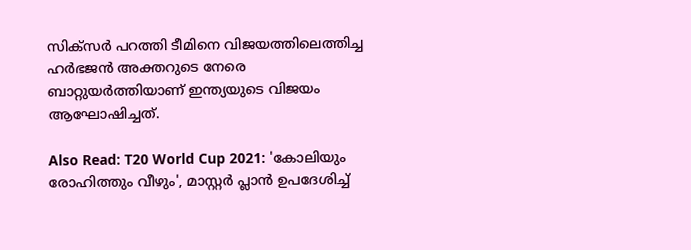സിക്‌സര്‍ പറത്തി ടീമിനെ വിജയത്തിലെത്തിച്ച ഹര്‍ഭജന്‍ അക്തറുടെ നേരെ ബാറ്റുയര്‍ത്തിയാണ് ഇന്ത്യയുടെ വിജയം ആഘോഷിച്ചത്.

Also Read: T20 World Cup 2021: 'കോലിയും രോഹിത്തും വീഴും', മാസ്റ്റര്‍ പ്ലാന്‍ ഉപദേശിച്ച്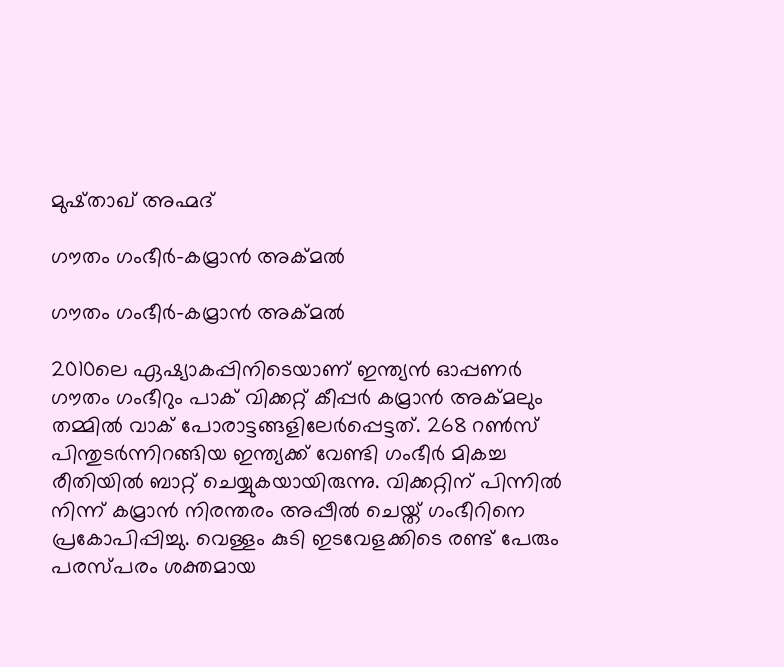മുഷ്താഖ് അഹ്മദ്

ഗൗതം ഗംഭീര്‍-കമ്രാന്‍ അക്മല്‍

ഗൗതം ഗംഭീര്‍-കമ്രാന്‍ അക്മല്‍

2010ലെ ഏഷ്യാകപ്പിനിടെയാണ് ഇന്ത്യന്‍ ഓപ്പണര്‍ ഗൗതം ഗംഭീറും പാക് വിക്കറ്റ് കീപ്പര്‍ കമ്രാന്‍ അക്മലും തമ്മില്‍ വാക് പോരാട്ടങ്ങളിലേര്‍പ്പെട്ടത്. 268 റണ്‍സ് പിന്തുടര്‍ന്നിറങ്ങിയ ഇന്ത്യക്ക് വേണ്ടി ഗംഭീര്‍ മികച്ച രീതിയില്‍ ബാറ്റ് ചെയ്യുകയായിരുന്നു. വിക്കറ്റിന് പിന്നില്‍ നിന്ന് കമ്രാന്‍ നിരന്തരം അപ്പീല്‍ ചെയ്ത് ഗംഭീറിനെ പ്രകോപിപ്പിച്ചു. വെള്ളം കുടി ഇടവേളക്കിടെ രണ്ട് പേരും പരസ്പരം ശക്തമായ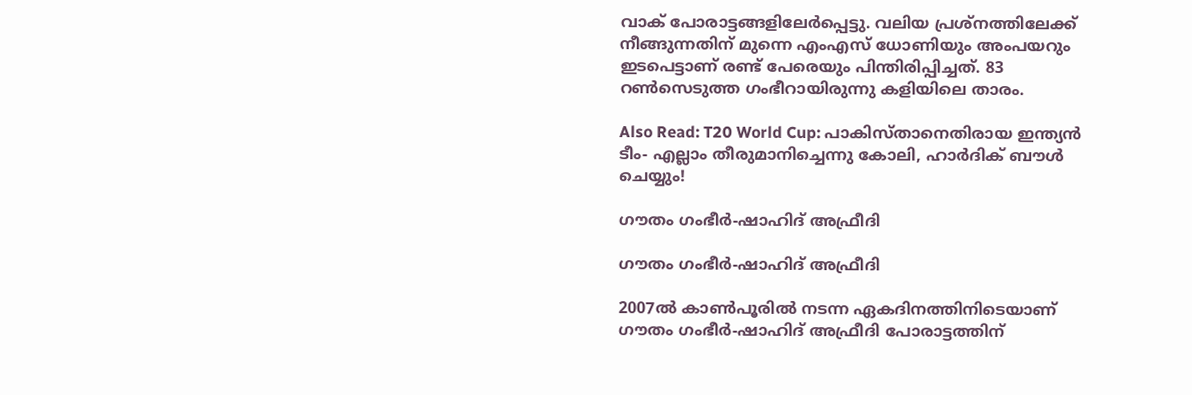വാക് പോരാട്ടങ്ങളിലേര്‍പ്പെട്ടു. വലിയ പ്രശ്‌നത്തിലേക്ക് നീങ്ങുന്നതിന് മുന്നെ എംഎസ് ധോണിയും അംപയറും ഇടപെട്ടാണ് രണ്ട് പേരെയും പിന്തിരിപ്പിച്ചത്. 83 റണ്‍സെടുത്ത ഗംഭീറായിരുന്നു കളിയിലെ താരം.

Also Read: T20 World Cup: പാകിസ്താനെതിരായ ഇന്ത്യന്‍ ടീം- എല്ലാം തീരുമാനിച്ചെന്നു കോലി, ഹാര്‍ദിക് ബൗള്‍ ചെയ്യും!

ഗൗതം ഗംഭീര്‍-ഷാഹിദ് അഫ്രീദി

ഗൗതം ഗംഭീര്‍-ഷാഹിദ് അഫ്രീദി

2007ല്‍ കാണ്‍പൂരില്‍ നടന്ന ഏകദിനത്തിനിടെയാണ് ഗൗതം ഗംഭീര്‍-ഷാഹിദ് അഫ്രീദി പോരാട്ടത്തിന്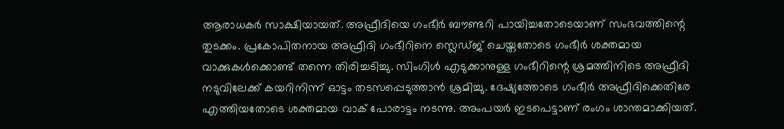ആരാധകര്‍ സാക്ഷിയായത്. അഫ്രീദിയെ ഗംഭീര്‍ ബൗണ്ടറി പായിച്ചതോടെയാണ് സംഭവത്തിന്റെ തുടക്കം. പ്രകോപിതനായ അഫ്രീദി ഗംഭീറിനെ സ്ലെഡ്ജ് ചെയ്തതോടെ ഗംഭീര്‍ ശക്തമായ വാക്കുകള്‍ക്കൊണ്ട് തന്നെ തിരിച്ചടിച്ചു. സിംഗിള്‍ എടുക്കാനുള്ള ഗംഭീറിന്റെ ശ്രമത്തിനിടെ അഫ്രീദി നടുവിലേക്ക് കയറിനിന്ന് ഓട്ടം തടസപ്പെടുത്താന്‍ ശ്രമിച്ചു. ദേഷ്യത്തോടെ ഗംഭീര്‍ അഫ്രീദിക്കെതിരേ എത്തിയതോടെ ശക്തമായ വാക് പോരാട്ടം നടന്നു. അംപയര്‍ ഇടപെട്ടാണ് രംഗം ശാന്തമാക്കിയത്.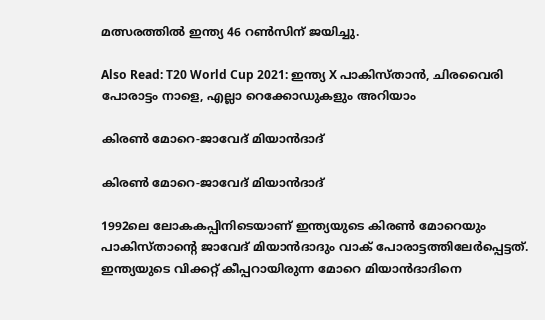മത്സരത്തില്‍ ഇന്ത്യ 46 റണ്‍സിന് ജയിച്ചു.

Also Read: T20 World Cup 2021: ഇന്ത്യ X പാകിസ്താന്‍, ചിരവൈരി പോരാട്ടം നാളെ, എല്ലാ റെക്കോഡുകളും അറിയാം

കിരണ്‍ മോറെ-ജാവേദ് മിയാന്‍ദാദ്

കിരണ്‍ മോറെ-ജാവേദ് മിയാന്‍ദാദ്

1992ലെ ലോകകപ്പിനിടെയാണ് ഇന്ത്യയുടെ കിരണ്‍ മോറെയും പാകിസ്താന്റെ ജാവേദ് മിയാന്‍ദാദും വാക് പോരാട്ടത്തിലേര്‍പ്പെട്ടത്. ഇന്ത്യയുടെ വിക്കറ്റ് കീപ്പറായിരുന്ന മോറെ മിയാന്‍ദാദിനെ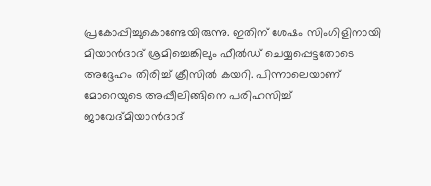പ്രകോപ്പിച്ചുകൊണ്ടേയിരുന്നു. ഇതിന് ശേഷം സിംഗിളിനായി മിയാന്‍ദാദ് ശ്രമിച്ചെങ്കിലും ഫീല്‍ഡ് ചെയ്യപ്പെട്ടതോടെ അദ്ദേഹം തിരിച്ച് ക്രീസില്‍ കയറി. പിന്നാലെയാണ് മോറെയുടെ അപ്പീലിങ്ങിനെ പരിഹസിച്ച് ജാവേദ്മിയാന്‍ദാദ്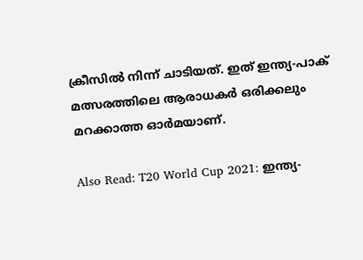ക്രീസില്‍ നിന്ന് ചാടിയത്. ഇത് ഇന്ത്യ-പാക് മത്സരത്തിലെ ആരാധകര്‍ ഒരിക്കലും മറക്കാത്ത ഓര്‍മയാണ്.

Also Read: T20 World Cup 2021: ഇന്ത്യ-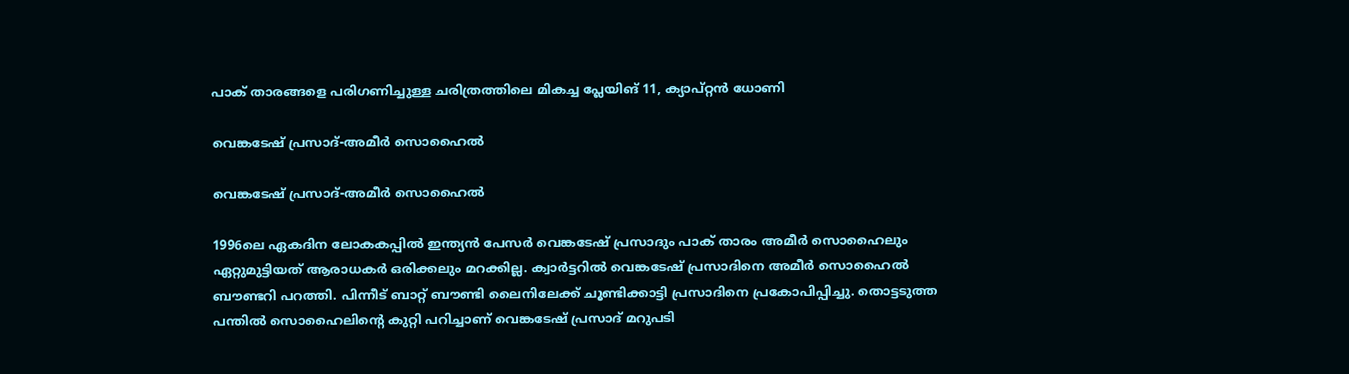പാക് താരങ്ങളെ പരിഗണിച്ചുള്ള ചരിത്രത്തിലെ മികച്ച പ്ലേയിങ് 11, ക്യാപ്റ്റന്‍ ധോണി

വെങ്കടേഷ് പ്രസാദ്-അമീര്‍ സൊഹൈല്‍

വെങ്കടേഷ് പ്രസാദ്-അമീര്‍ സൊഹൈല്‍

1996ലെ ഏകദിന ലോകകപ്പില്‍ ഇന്ത്യന്‍ പേസര്‍ വെങ്കടേഷ് പ്രസാദും പാക് താരം അമീര്‍ സൊഹൈലും ഏറ്റുമുട്ടിയത് ആരാധകര്‍ ഒരിക്കലും മറക്കില്ല. ക്വാര്‍ട്ടറില്‍ വെങ്കടേഷ് പ്രസാദിനെ അമീര്‍ സൊഹൈല്‍ ബൗണ്ടറി പറത്തി. പിന്നീട് ബാറ്റ് ബൗണ്ടി ലൈനിലേക്ക് ചൂണ്ടിക്കാട്ടി പ്രസാദിനെ പ്രകോപിപ്പിച്ചു. തൊട്ടടുത്ത പന്തില്‍ സൊഹൈലിന്റെ കുറ്റി പറിച്ചാണ് വെങ്കടേഷ് പ്രസാദ് മറുപടി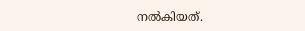നല്‍കിയത്.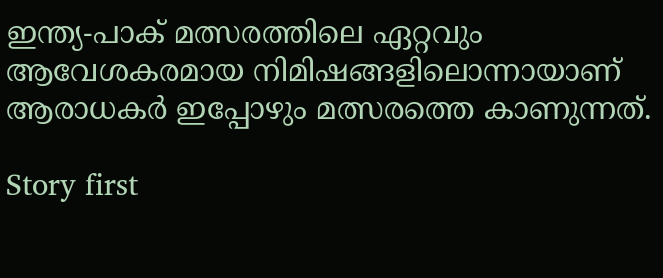ഇന്ത്യ-പാക് മത്സരത്തിലെ ഏറ്റവും ആവേശകരമായ നിമിഷങ്ങളിലൊന്നായാണ് ആരാധകര്‍ ഇപ്പോഴും മത്സരത്തെ കാണുന്നത്.

Story first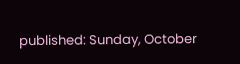published: Sunday, October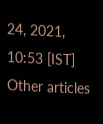24, 2021, 10:53 [IST]
Other articles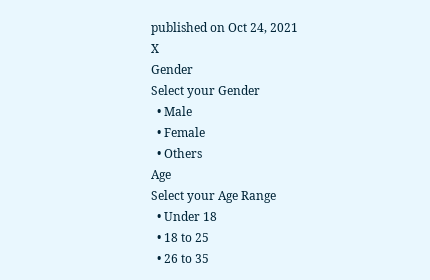published on Oct 24, 2021
X
Gender
Select your Gender
  • Male
  • Female
  • Others
Age
Select your Age Range
  • Under 18
  • 18 to 25
  • 26 to 35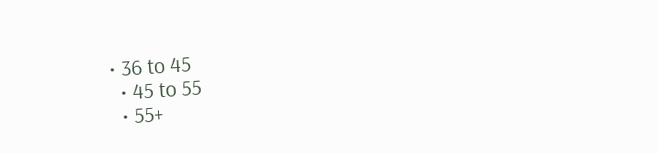• 36 to 45
  • 45 to 55
  • 55+